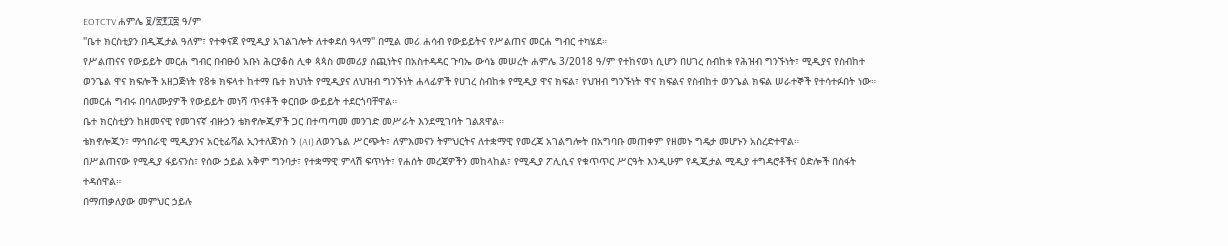EOTCTV ሐምሌ ፱/፳፻፲፰ ዓ/ም
"ቤተ ክርስቲያን በዲጂታል ዓለም፣ የተቀናጀ የሚዲያ አገልገሎት ለተቀደሰ ዓላማ" በሚል መሪ ሐሳብ የውይይትና የሥልጠና መርሐ ግብር ተካሄደ።
የሥልጠናና የውይይት መርሐ ግብር በብፁዕ አቡነ ሕርያቆስ ሊቀ ጳጳስ መመሪያ ሰጪነትና በአስተዳዳር ጉባኤ ውሳኔ መሠረት ሐምሌ 3/2018 ዓ/ም የተከናወነ ሲሆን በሀገረ ስብከቱ የሕዝብ ግንኙነት፣ ሚዲያና የስብከተ ወንጌል ዋና ክፍሎች አዘጋጅነት የ8ቱ ክፍላተ ከተማ ቤተ ክህነት የሚዲያና ለህዝብ ግንኙነት ሐላፊዎች የሀገረ ስብከቱ የሚዲያ ዋና ክፍል፣ የህዝብ ግንኙነት ዋና ክፍልና የስብከተ ወንጌል ክፍል ሠራተኞች የተሳተፉበት ነው።
በመርሐ ግብሩ በባለሙያዎች የውይይት መነሻ ጥናቶች ቀርበው ውይይት ተደርጎባቸዋል።
ቤተ ክርስቲያን ከዘመናዊ የመገናኛ ብዙኃን ቴክኖሎጂዎች ጋር በተጣጣመ መንገድ መሥራት እንደሚገባት ገልጸዋል።
ቴክኖሎጂን፣ ማኅበራዊ ሚዲያንና አርቲፊሻል ኢንተለጀንስ ን (AI) ለወንጌል ሥርጭት፣ ለምእመናን ትምህርትና ለተቋማዊ የመረጃ አገልግሎት በአግባቡ መጠቀም የዘመኑ ግዴታ መሆኑን አስረድተዋል።
በሥልጠናው የሚዲያ ፋይናንስ፣ የሰው ኃይል አቅም ግንባታ፣ የተቋማዊ ምላሽ ፍጥነት፣ የሐሰት መረጃዎችን መከላከል፣ የሚዲያ ፖሊሲና የቁጥጥር ሥርዓት እንዲሁም የዲጂታል ሚዲያ ተግዳሮቶችና ዕድሎች በስፋት ተዳሰዋል።
በማጠቃለያው መምህር ኃይሉ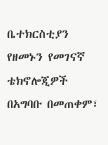ቤተክርስቲያን የዘመኑን የመገናኛ ቴክኖሎጂዎች በአግባቡ በመጠቀም፣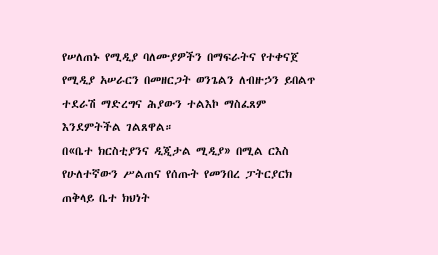የሠለጠኑ የሚዲያ ባለሙያዎችን በማፍራትና የተቀናጀ የሚዲያ አሠራርን በመዘርጋት ወንጌልን ለብዙኃን ይበልጥ ተደራሽ ማድረግና ሕያውን ተልእኮ ማስፈጸም እንደምትችል ገልጸዋል።
በ«ቤተ ክርስቲያንና ዲጂታል ሚዲያ» በሚል ርእስ የሁለተኛውን ሥልጠና የሰጡት የመንበረ ፓትርያርክ ጠቅላይ ቤተ ክህነት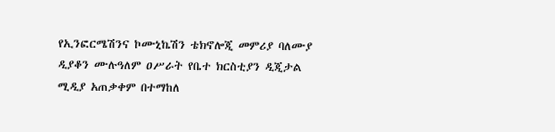የኢንፎርሜሽንና ኮሙኒኬሽን ቴክኖሎጂ መምሪያ ባለሙያ ዲያቆን ሙሉዓለም ዐሥራት የቤተ ክርስቲያን ዲጂታል ሚዲያ አጠቃቀም በተማከለ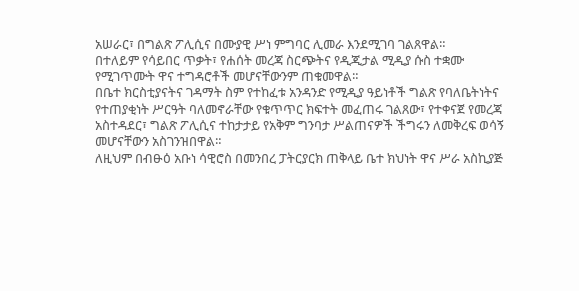አሠራር፣ በግልጽ ፖሊሲና በሙያዊ ሥነ ምግባር ሊመራ እንደሚገባ ገልጸዋል።
በተለይም የሳይበር ጥቃት፣ የሐሰት መረጃ ስርጭትና የዲጂታል ሚዲያ ሱስ ተቋሙ የሚገጥሙት ዋና ተግዳሮቶች መሆናቸውንም ጠቁመዋል።
በቤተ ክርስቲያናትና ገዳማት ስም የተከፈቱ አንዳንድ የሚዲያ ዓይነቶች ግልጽ የባለቤትነትና የተጠያቂነት ሥርዓት ባለመኖራቸው የቁጥጥር ክፍተት መፈጠሩ ገልጸው፣ የተቀናጀ የመረጃ አስተዳደር፣ ግልጽ ፖሊሲና ተከታታይ የአቅም ግንባታ ሥልጠናዎች ችግሩን ለመቅረፍ ወሳኝ መሆናቸውን አስገንዝበዋል።
ለዚህም በብፁዕ አቡነ ሳዊሮስ በመንበረ ፓትርያርክ ጠቅላይ ቤተ ክህነት ዋና ሥራ አስኪያጅ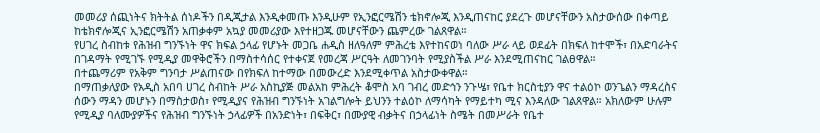መመሪያ ሰጪነትና ክትትል ሰነዶችን በዲጂታል እንዲቀመጡ እንዲሁም የኢንፎርሜሽን ቴክኖሎጂ እንዲጠናከር ያደረጉ መሆናቸውን አስታውሰው በቀጣይ ከቴክኖሎጂና ኢንፎርሜሽን አጠቃቀም አኳያ መመሪያው እየተዘጋጁ መሆናቸውን ጨምረው ገልጸዋል።
የሀገረ ስብከቱ የሕዝብ ግንኙነት ዋና ክፍል ኃላፊ የሆኑት መጋቤ ሐዲስ ዘለዓለም ምሕረቴ እየተከናወነ ባለው ሥራ ላይ ወደፊት በክፍለ ከተሞች፣ በአድባራትና በገዳማት የሚገኙ የሚዲያ መዋቅሮችን በማስተሳሰር የተቀናጀ የመረጃ ሥርዓት ለመገንባት የሚያስችል ሥራ እንደሚጠናከር ገልፀዋል።
በተጨማሪም የአቅም ግንባታ ሥልጠናው በየክፍለ ከተማው በመውረድ እንደሚቀጥል አስታውቀዋል።
በማጠቃለያው የአዲስ አበባ ሀገረ ስብከት ሥራ አስኪያጅ መልአከ ምሕረት ቆሞስ አባ ገብረ መድኅን ንጉሤ፣ የቤተ ክርስቲያን ዋና ተልዕኮ ወንጌልን ማዳረስና ሰውን ማዳን መሆኑን በማስታወስ፣ የሚዲያና የሕዝብ ግንኙነት አገልግሎት ይህንን ተልዕኮ ለማሳካት የማይተካ ሚና እንዳለው ገልጸዋል። አክለውም ሁሉም የሚዲያ ባለሙያዎችና የሕዝብ ግንኙነት ኃላፊዎች በአንድነት፣ በፍቅር፣ በሙያዊ ብቃትና በኃላፊነት ስሜት በመሥራት የቤተ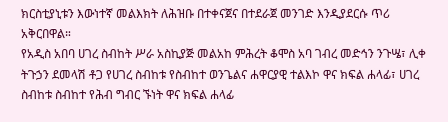ክርስቲያኒቱን እውነተኛ መልእክት ለሕዝቡ በተቀናጀና በተደራጀ መንገድ እንዲያደርሱ ጥሪ አቅርበዋል።
የአዲስ አበባ ሀገረ ስብከት ሥራ አስኪያጅ መልአከ ምሕረት ቆሞስ አባ ገብረ መድኅን ንጉሤ፣ ሊቀ ትጉኃን ደመላሽ ቶጋ የሀገረ ስብከቱ የስብከተ ወንጌልና ሐዋርያዊ ተልእኮ ዋና ክፍል ሐላፊ፣ ሀገረ ስብከቱ ስብከተ የሕብ ግብር ኙነት ዋና ክፍል ሐላፊ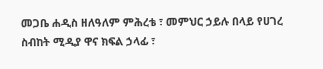መጋቤ ሐዲስ ዘለዓለም ምሕረቴ ፣ መምህር ኃይሉ በላይ የሀገረ ስብከት ሚዲያ ዋና ክፍል ኃላፊ ፣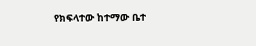የክፍላተው ከተማው ቤተ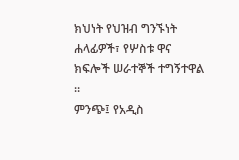ክህነት የህዝብ ግንኙነት ሐላፊዎች፣ የሦስቱ ዋና ክፍሎች ሠራተኞች ተግኝተዋል ።
ምንጭ፤ የአዲስ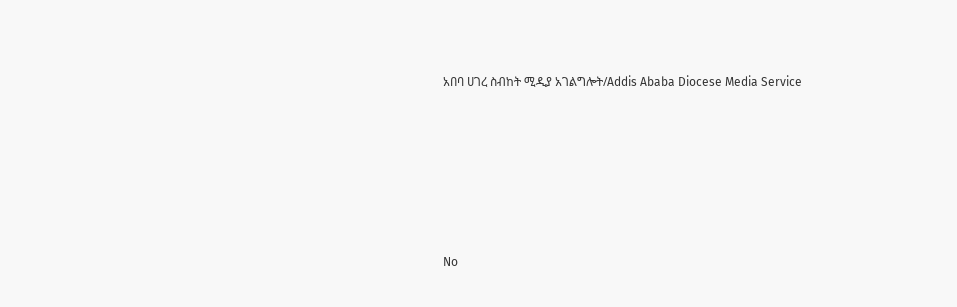አበባ ሀገረ ስብከት ሚዲያ አገልግሎት/Addis Ababa Diocese Media Service








No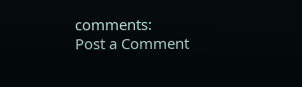comments:
Post a Comment